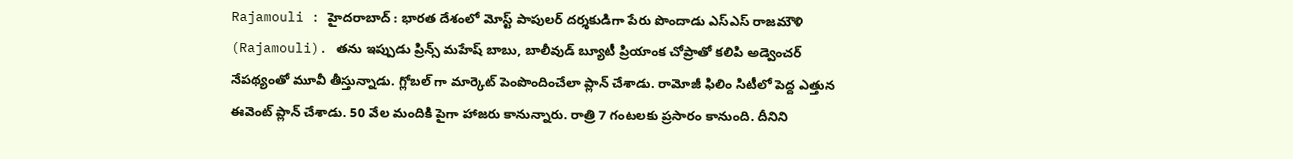Rajamouli : హైదరాబాద్ : భారత దేశంలో మోస్ట్ పాపులర్ దర్శకుడిగా పేరు పొందాడు ఎస్ఎస్ రాజమౌళి (Rajamouli). తను ఇప్పుడు ప్రిన్స్ మహేష్ బాబు, బాలీవుడ్ బ్యూటీ ప్రియాంక చోప్రాతో కలిపి అడ్వెంచర్ నేపథ్యంతో మూవీ తీస్తున్నాడు. గ్లోబల్ గా మార్కెట్ పెంపొందించేలా ప్లాన్ చేశాడు. రామోజీ ఫిలిం సిటీలో పెద్ద ఎత్తున ఈవెంట్ ప్లాన్ చేశాడు. 50 వేల మందికి పైగా హాజరు కానున్నారు. రాత్రి 7 గంటలకు ప్రసారం కానుంది. దీనిని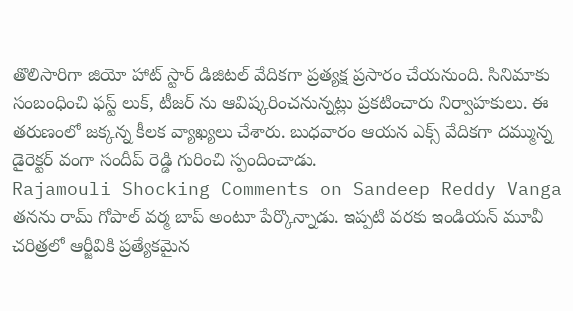తొలిసారిగా జియో హాట్ స్టార్ డిజిటల్ వేదికగా ప్రత్యక్ష ప్రసారం చేయనుంది. సినిమాకు సంబంధించి ఫస్ట్ లుక్, టీజర్ ను ఆవిష్కరించనున్నట్లు ప్రకటించారు నిర్వాహకులు. ఈ తరుణంలో జక్కన్న కీలక వ్యాఖ్యలు చేశారు. బుధవారం ఆయన ఎక్స్ వేదికగా దమ్మున్న డైరెక్టర్ వంగా సందీప్ రెడ్డి గురించి స్పందించాడు.
Rajamouli Shocking Comments on Sandeep Reddy Vanga
తనను రామ్ గోపాల్ వర్మ బాప్ అంటూ పేర్కొన్నాడు. ఇప్పటి వరకు ఇండియన్ మూవీ చరిత్రలో ఆర్జీవికి ప్రత్యేకమైన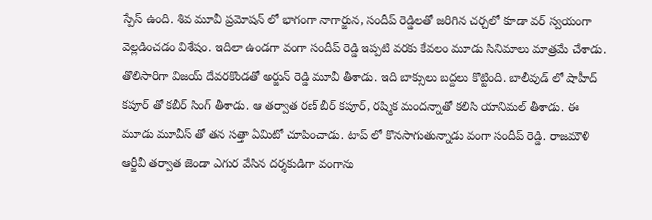స్పేస్ ఉంది. శివ మూవీ ప్రమోషన్ లో భాగంగా నాగార్జున, సందీప్ రెడ్డిలతో జరిగిన చర్చలో కూడా వర్ స్వయంగా వెల్లడించడం విశేషం. ఇదిలా ఉండగా వంగా సందీప్ రెడ్డి ఇప్పటి వరకు కేవలం మూడు సినిమాలు మాత్రమే చేశాడు. తొలిసారిగా విజయ్ దేవరకొండతో అర్జున్ రెడ్డి మూవీ తీశాడు. ఇది బాక్సులు బద్దలు కొట్టింది. బాలీవుడ్ లో షాహీద్ కపూర్ తో కబీర్ సింగ్ తీశాడు. ఆ తర్వాత రణ్ బీర్ కపూర్, రష్మిక మందన్నాతో కలిసి యానిమల్ తీశాడు. ఈ మూడు మూవీస్ తో తన సత్తా ఏమిటో చూపించాడు. టాప్ లో కొనసాగుతున్నాడు వంగా సందీప్ రెడ్డి. రాజమౌళి ఆర్జీవీ తర్వాత జెండా ఎగుర వేసిన దర్శకుడిగా వంగాను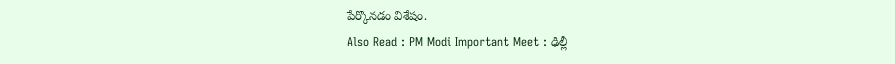పేర్కొనడం విశేషం.
Also Read : PM Modi Important Meet : ఢిల్లీ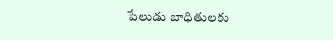పేలుడు బాధితులకు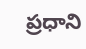ప్రధాని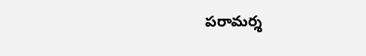పరామర్శ